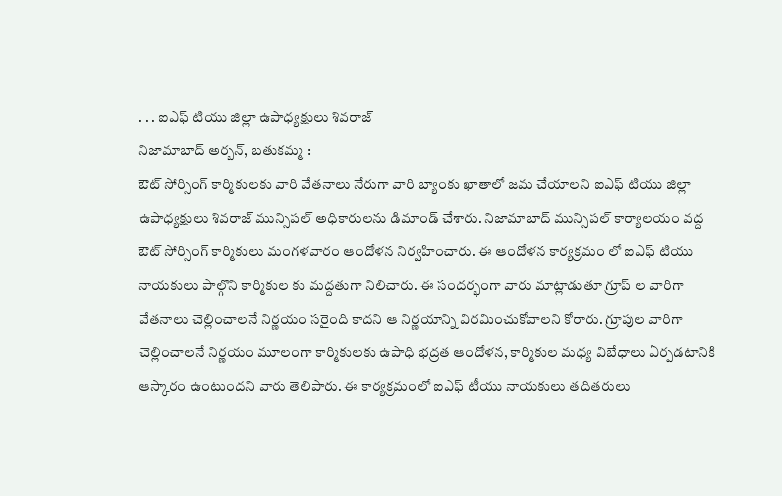. . . ఐఎఫ్ టియు జిల్లా ఉపాధ్యక్షులు శివరాజ్
నిజామాబాద్ అర్బన్, బతుకమ్మ :
ఔట్ సోర్సింగ్ కార్మికులకు వారి వేతనాలు నేరుగా వారి బ్యాంకు ఖాతాలో జమ చేయాలని ఐఎఫ్ టియు జిల్లా ఉపాధ్యక్షులు శివరాజ్ మున్సిపల్ అధికారులను డిమాండ్ చేశారు. నిజామాబాద్ మున్సిపల్ కార్యాలయం వద్ద ఔట్ సోర్సింగ్ కార్మికులు మంగళవారం ఆందోళన నిర్వహించారు. ఈ ఆందోళన కార్యక్రమం లో ఐఎఫ్ టియు నాయకులు పాల్గొని కార్మికుల కు మద్దతుగా నిలిచారు. ఈ సందర్భంగా వారు మాట్లాడుతూ గ్రూప్ ల వారిగా వేతనాలు చెల్లించాలనే నిర్ణయం సరైంది కాదని ఆ నిర్ణయాన్ని విరమించుకోవాలని కోరారు. గ్రూపుల వారిగా చెల్లించాలనే నిర్ణయం మూలంగా కార్మికులకు ఉపాధి భద్రత ఆందోళన, కార్మికుల మధ్య విబేధాలు ఏర్పడటానికి ఆస్కారం ఉంటుందని వారు తెలిపారు. ఈ కార్యక్రమంలో ఐఎఫ్ టీయు నాయకులు తదితరులు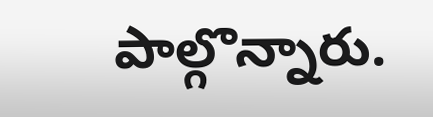పాల్గొన్నారు.